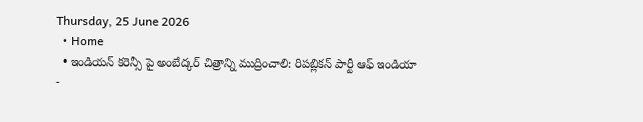Thursday, 25 June 2026
  • Home
  • ఇండియన్ కరెన్సీ పై అంబేద్కర్ చిత్రాన్ని ముద్రించాలి: రిపబ్లికన్ పార్టీ ఆఫ్ ఇండియా
-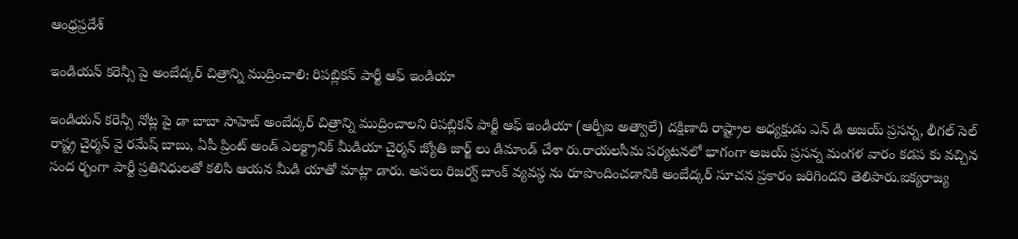ఆంధ్రప్రదేశ్

ఇండియన్ కరెన్సీ పై అంబేద్కర్ చిత్రాన్ని ముద్రించాలి: రిపబ్లికన్ పార్టీ ఆఫ్ ఇండియా

ఇండియన్ కరెన్సీ నోట్ల పై డా బాబా సాహెబ్ అంబేద్కర్ చిత్రాన్ని ముద్రించాలని రిపబ్లికన్ పార్టీ ఆఫ్ ఇండియా (ఆర్పీఐ అత్వాలే) దక్షిణాది రాష్ట్రాల అధ్యక్షుడు ఎన్ డి అజయ్ ప్రసన్న, లీగల్ సెల్ రాష్ట్ర చైర్మన్ వై రమేష్ బాబు, ఏపీ ప్రింట్ అండ్ ఎలక్ట్రానిక్ మీడియా చైర్మన్ జ్యోతి జార్జ్ లు డిమాండ్ చేశా రు.రాయలసీమ పర్యటనలో భాగంగా అజయ్ ప్రసన్న మంగళ వారం కడప కు వచ్చిన సంద ర్భంగా పార్టీ ప్రతినిధులతో కలిసి ఆయన మీడి యాతో మాట్లా డారు. అసలు రిజర్వ్ బాంక్ వ్యవస్థ ను రూపొందించడానికి అంబేద్కర్ సూచన ప్రకారం జరిగిందని తెలిపారు.ఐక్యరాజ్య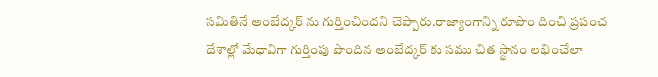సమితినే అంబేద్కర్ ను గుర్తించిందని చెప్పారు.రాజ్యాంగాన్ని రూపొం దించి ప్రపంచ దేశాల్లో మేధావిగా గుర్తింపు పొందిన అంబేద్కర్ కు సము చిత స్థానం లభించేలా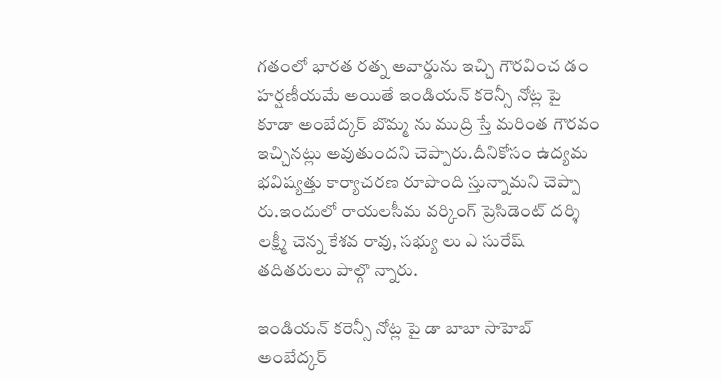గతంలో భారత రత్న అవార్డును ఇచ్చి గౌరవించ డం హర్షణీయమే అయితే ఇండియన్ కరెన్సీ నోట్ల పై కూడా అంబేద్కర్ బొమ్మ ను ముద్రి స్తే మరింత గౌరవం ఇచ్చినట్లు అవుతుందని చెప్పారు.దీనికోసం ఉద్యమ భవిష్యత్తు కార్యాచరణ రూపొంది స్తున్నామని చెప్పా రు.ఇందులో రాయలసీమ వర్కింగ్ ప్రెసిడెంట్ దర్శి లక్ష్మీ చెన్న కేశవ రావు, సభ్యు లు ఎ సురేష్ తదితరులు పాల్గొ న్నారు.

ఇండియన్ కరెన్సీ నోట్ల పై డా బాబా సాహెబ్ అంబేద్కర్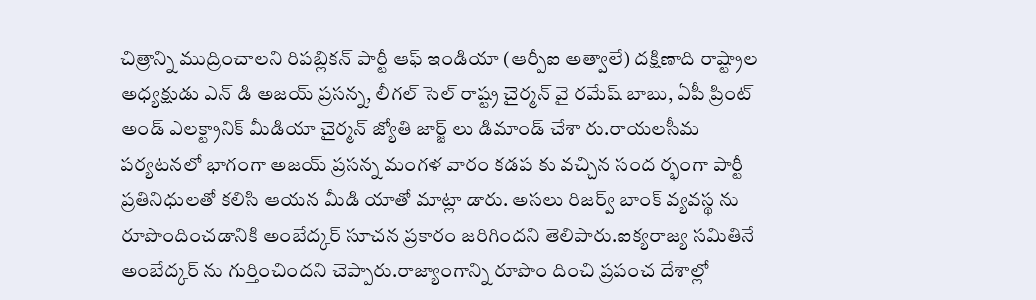చిత్రాన్ని ముద్రించాలని రిపబ్లికన్ పార్టీ ఆఫ్ ఇండియా (ఆర్పీఐ అత్వాలే) దక్షిణాది రాష్ట్రాల అధ్యక్షుడు ఎన్ డి అజయ్ ప్రసన్న, లీగల్ సెల్ రాష్ట్ర చైర్మన్ వై రమేష్ బాబు, ఏపీ ప్రింట్ అండ్ ఎలక్ట్రానిక్ మీడియా చైర్మన్ జ్యోతి జార్జ్ లు డిమాండ్ చేశా రు.రాయలసీమ పర్యటనలో భాగంగా అజయ్ ప్రసన్న మంగళ వారం కడప కు వచ్చిన సంద ర్భంగా పార్టీ ప్రతినిధులతో కలిసి ఆయన మీడి యాతో మాట్లా డారు. అసలు రిజర్వ్ బాంక్ వ్యవస్థ ను రూపొందించడానికి అంబేద్కర్ సూచన ప్రకారం జరిగిందని తెలిపారు.ఐక్యరాజ్య సమితినే అంబేద్కర్ ను గుర్తించిందని చెప్పారు.రాజ్యాంగాన్ని రూపొం దించి ప్రపంచ దేశాల్లో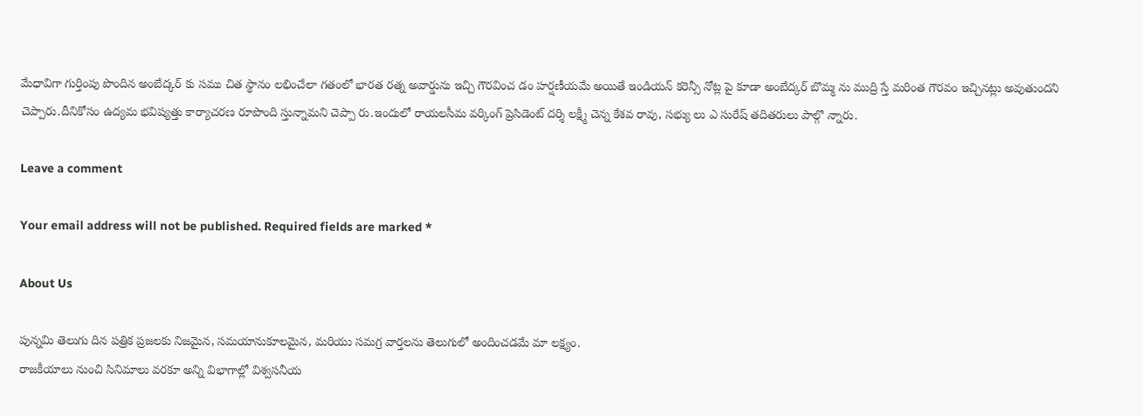మేధావిగా గుర్తింపు పొందిన అంబేద్కర్ కు సము చిత స్థానం లభించేలా గతంలో భారత రత్న అవార్డును ఇచ్చి గౌరవించ డం హర్షణీయమే అయితే ఇండియన్ కరెన్సీ నోట్ల పై కూడా అంబేద్కర్ బొమ్మ ను ముద్రి స్తే మరింత గౌరవం ఇచ్చినట్లు అవుతుందని చెప్పారు.దీనికోసం ఉద్యమ భవిష్యత్తు కార్యాచరణ రూపొంది స్తున్నామని చెప్పా రు.ఇందులో రాయలసీమ వర్కింగ్ ప్రెసిడెంట్ దర్శి లక్ష్మీ చెన్న కేశవ రావు, సభ్యు లు ఎ సురేష్ తదితరులు పాల్గొ న్నారు.

Leave a comment

Your email address will not be published. Required fields are marked *

About Us

పున్నమి తెలుగు దిన పత్రిక ప్రజలకు నిజమైన, సమయానుకూలమైన, మరియు సమగ్ర వార్తలను తెలుగులో అందించడమే మా లక్ష్యం.
రాజకీయాలు నుంచి సినిమాలు వరకూ అన్ని విభాగాల్లో విశ్వసనీయ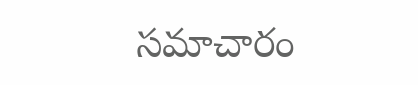సమాచారం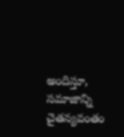అందిస్తూ, సమాజాన్ని చైతన్యవంతం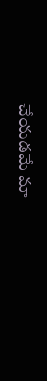చేయడమే మా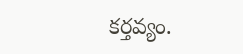కర్తవ్యం.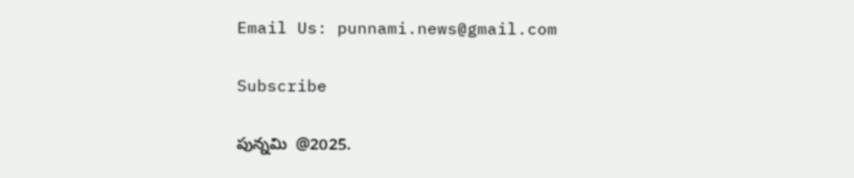Email Us: punnami.news@gmail.com

Subscribe

పున్నమి  @2025.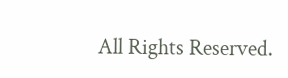All Rights Reserved.